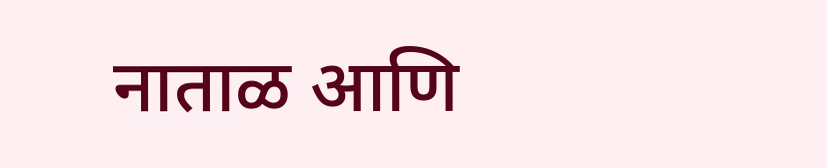नाताळ आणि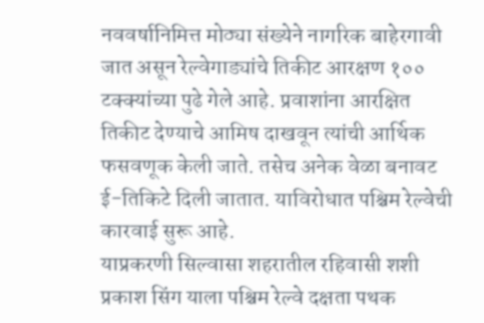नववर्षानिमित्त मोठ्या संख्येने नागरिक बाहेरगावी जात असून रेल्वेगाड्यांचे तिकीट आरक्षण १०० टक्क्यांच्या पुढे गेले आहे. प्रवाशांना आरक्षित तिकीट देण्याचे आमिष दाखवून त्यांची आर्थिक फसवणूक केली जाते. तसेच अनेक वेळा बनावट ई-तिकिटे दिली जातात. याविरोधात पश्चिम रेल्वेची कारवाई सुरू आहे.
याप्रकरणी सिल्वासा शहरातील रहिवासी शशी प्रकाश सिंग याला पश्चिम रेल्वे दक्षता पथक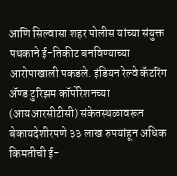आणि सिल्वासा शहर पोलीस यांच्या संयुक्त पथकाने ई-तिकीट बनविण्याच्या आरोपाखाली पकडले. इंडियन रेल्वे कॅटरिंग ॲण्ड टुरिझम कॉर्पोरेशनच्या (आयआरसीटीसी) संकेतस्थळावरून बेकायदेशीरपणे ३३ लाख रुपयांहून अधिक किमतीची ई-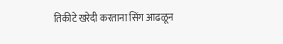तिकीटे खरेदी करताना सिंग आढळून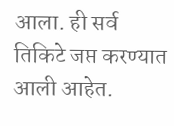आला. ही सर्व तिकिटे जप्त करण्यात आली आहेत.